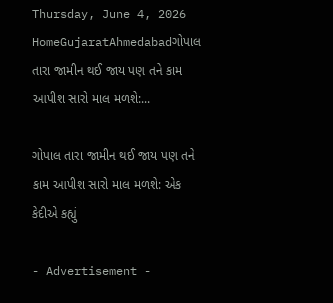Thursday, June 4, 2026
HomeGujaratAhmedabadગોપાલ તારા જામીન થઈ જાય પણ તને કામ આપીશ સારો માલ મળશે:...

ગોપાલ તારા જામીન થઈ જાય પણ તને કામ આપીશ સારો માલ મળશે: એક કેદીએ કહ્યું

- Advertisement -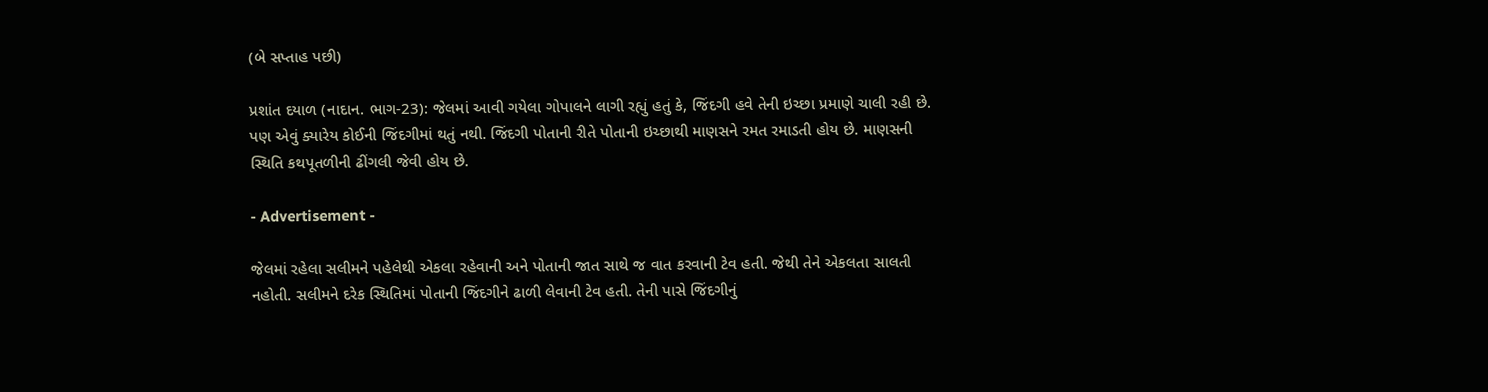(બે સપ્તાહ પછી)

પ્રશાંત દયાળ (નાદાન. ભાગ-23): જેલમાં આવી ગયેલા ગોપાલને લાગી રહ્યું હતું કે, જિંદગી હવે તેની ઇચ્છા પ્રમાણે ચાલી રહી છે. પણ એવું ક્યારેય કોઈની જિંદગીમાં થતું નથી. જિંદગી પોતાની રીતે પોતાની ઇચ્છાથી માણસને રમત રમાડતી હોય છે. માણસની સ્થિતિ કથપૂતળીની ઢીંગલી જેવી હોય છે.

- Advertisement -

જેલમાં રહેલા સલીમને પહેલેથી એકલા રહેવાની અને પોતાની જાત સાથે જ વાત કરવાની ટેવ હતી. જેથી તેને એકલતા સાલતી નહોતી. સલીમને દરેક સ્થિતિમાં પોતાની જિંદગીને ઢાળી લેવાની ટેવ હતી. તેની પાસે જિંદગીનું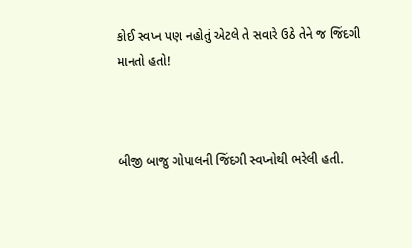કોઈ સ્વપ્ન પણ નહોતું એટલે તે સવારે ઉઠે તેને જ જિંદગી માનતો હતો!



બીજી બાજુ ગોપાલની જિંદગી સ્વપ્નોથી ભરેલી હતી.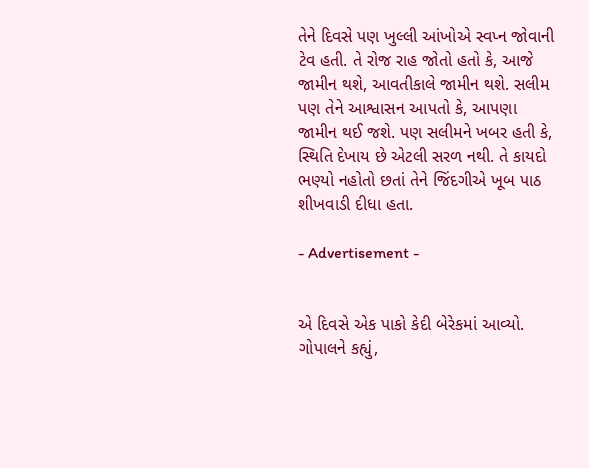તેને દિવસે પણ ખુલ્લી આંખોએ સ્વપ્ન જોવાની ટેવ હતી. તે રોજ રાહ જોતો હતો કે, આજે જામીન થશે, આવતીકાલે જામીન થશે. સલીમ પણ તેને આશ્વાસન આપતો કે, આપણા જામીન થઈ જશે. પણ સલીમને ખબર હતી કે, સ્થિતિ દેખાય છે એટલી સરળ નથી. તે કાયદો ભણ્યો નહોતો છતાં તેને જિંદગીએ ખૂબ પાઠ શીખવાડી દીધા હતા.

- Advertisement -


એ દિવસે એક પાકો કેદી બેરેકમાં આવ્યો. ગોપાલને કહ્યું,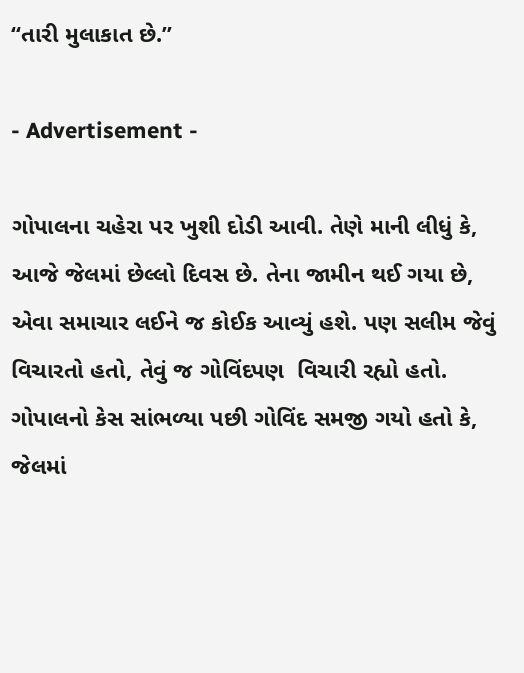“તારી મુલાકાત છે.”

- Advertisement -

ગોપાલના ચહેરા પર ખુશી દોડી આવી. તેણે માની લીધું કે, આજે જેલમાં છેલ્લો દિવસ છે. તેના જામીન થઈ ગયા છે, એવા સમાચાર લઈને જ કોઈક આવ્યું હશે. પણ સલીમ જેવું વિચારતો હતો, તેવું જ ગોવિંદપણ  વિચારી રહ્યો હતો. ગોપાલનો કેસ સાંભળ્યા પછી ગોવિંદ સમજી ગયો હતો કે, જેલમાં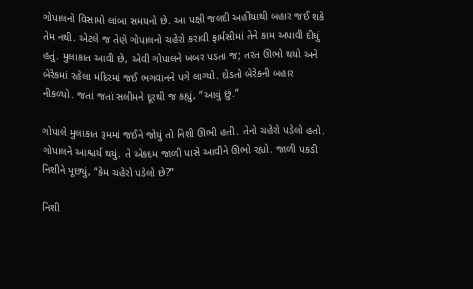ગોપાલનો વિસામો લાંબા સમયનો છે. આ પક્ષી જલદી અહીંયાથી બહાર જઈ શકે તેમ નથી. એટલે જ તેણે ગોપાલનો ચહેરો કરાવી ફાર્મસીમાં તેને કામ અપાવી દીધું હતું. મુલાકાત આવી છે, એવી ગોપાલને ખબર પડતા જ; તરત ઊભો થયો અને બેરેકમાં રહેલા મંદિરમાં જઈ ભગવાનને પગે લાગ્યો. દોડતો બેરેકની બહાર નીકળ્યો. જતાં જતાં સલીમને દૂરથી જ કહ્યું, “આવું છું.”

ગોપાલે મુલાકાત રૂમમાં જઈને જોયું તો નિશી ઊભી હતી. તેનો ચહેરો પડેલો હતો. ગોપાલને આશ્ચર્ય થયું. તે એકદમ જાળી પાસે આવીને ઊભો રહ્યો. જાળી પકડી નિશીને પૂછ્યું, “કેમ ચહેરો પડેલો છે?”

નિશી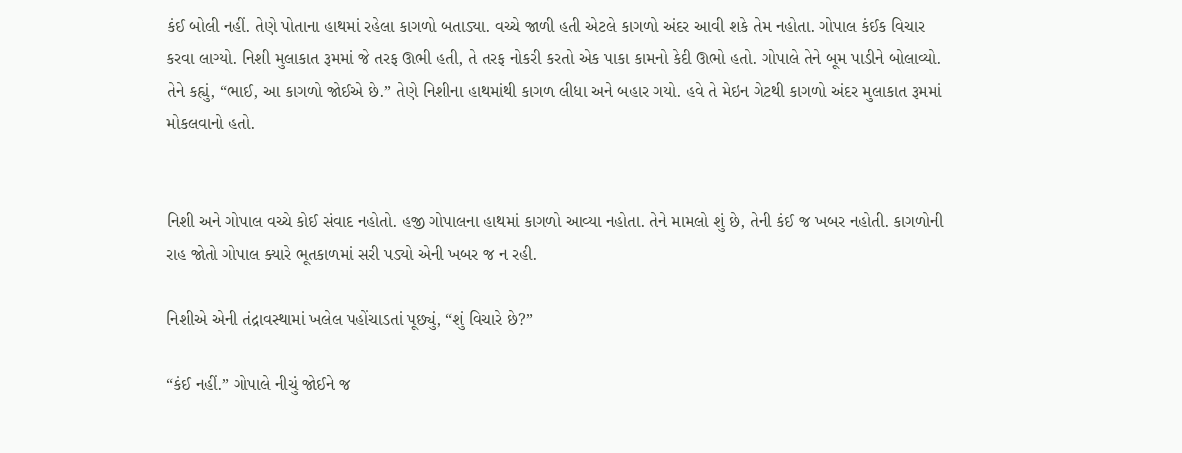કંઈ બોલી નહીં. તેણે પોતાના હાથમાં રહેલા કાગળો બતાડ્યા. વચ્ચે જાળી હતી એટલે કાગળો અંદર આવી શકે તેમ નહોતા. ગોપાલ કંઈક વિચાર કરવા લાગ્યો. નિશી મુલાકાત રૂમમાં જે તરફ ઊભી હતી, તે તરફ નોકરી કરતો એક પાકા કામનો કેદી ઊભો હતો. ગોપાલે તેને બૂમ પાડીને બોલાવ્યો. તેને કહ્યું, “ભાઈ, આ કાગળો જોઈએ છે.” તેણે નિશીના હાથમાંથી કાગળ લીધા અને બહાર ગયો. હવે તે મેઇન ગેટથી કાગળો અંદર મુલાકાત રૂમમાં મોકલવાનો હતો.


નિશી અને ગોપાલ વચ્ચે કોઈ સંવાદ નહોતો. હજી ગોપાલના હાથમાં કાગળો આવ્યા નહોતા. તેને મામલો શું છે, તેની કંઈ જ ખબર નહોતી. કાગળોની રાહ જોતો ગોપાલ ક્યારે ભૂતકાળમાં સરી પડ્યો એની ખબર જ ન રહી.

નિશીએ એની તંદ્રાવસ્થામાં ખલેલ પહોંચાડતાં પૂછ્યું, “શું વિચારે છે?”

“કંઈ નહીં.” ગોપાલે નીચું જોઈને જ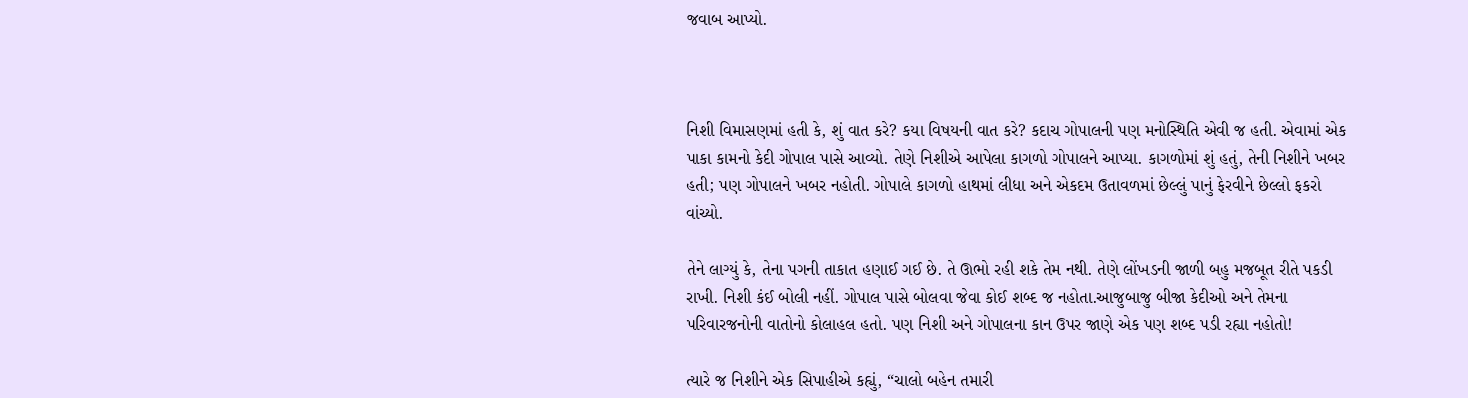જવાબ આપ્યો.



નિશી વિમાસણમાં હતી કે, શું વાત કરે? કયા વિષયની વાત કરે? કદાચ ગોપાલની પણ મનોસ્થિતિ એવી જ હતી. એવામાં એક પાકા કામનો કેદી ગોપાલ પાસે આવ્યો. તેણે નિશીએ આપેલા કાગળો ગોપાલને આપ્યા. કાગળોમાં શું હતું, તેની નિશીને ખબર હતી; પણ ગોપાલને ખબર નહોતી. ગોપાલે કાગળો હાથમાં લીધા અને એકદમ ઉતાવળમાં છેલ્લું પાનું ફેરવીને છેલ્લો ફકરો વાંચ્યો.

તેને લાગ્યું કે, તેના પગની તાકાત હણાઈ ગઈ છે. તે ઊભો રહી શકે તેમ નથી. તેણે લોંખડની જાળી બહુ મજબૂત રીતે પકડી રાખી. નિશી કંઈ બોલી નહીં. ગોપાલ પાસે બોલવા જેવા કોઈ શબ્દ જ નહોતા.આજુબાજુ બીજા કેદીઓ અને તેમના પરિવારજનોની વાતોનો કોલાહલ હતો. પણ નિશી અને ગોપાલના કાન ઉપર જાણે એક પણ શબ્દ પડી રહ્યા નહોતો!

ત્યારે જ નિશીને એક સિપાહીએ કહ્યું, “ચાલો બહેન તમારી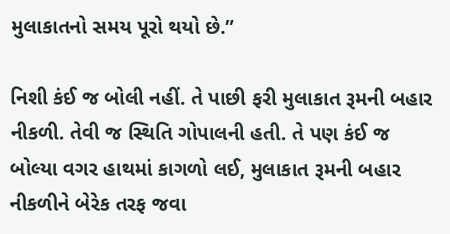મુલાકાતનો સમય પૂરો થયો છે.”

નિશી કંઈ જ બોલી નહીં. તે પાછી ફરી મુલાકાત રૂમની બહાર નીકળી. તેવી જ સ્થિતિ ગોપાલની હતી. તે પણ કંઈ જ બોલ્યા વગર હાથમાં કાગળો લઈ, મુલાકાત રૂમની બહાર નીકળીને બેરેક તરફ જવા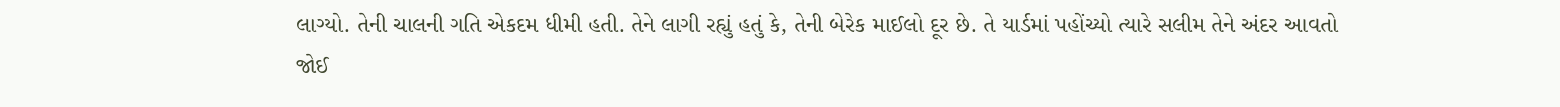લાગ્યો. તેની ચાલની ગતિ એકદમ ધીમી હતી. તેને લાગી રહ્યું હતું કે, તેની બેરેક માઈલો દૂર છે. તે યાર્ડમાં પહોંચ્યો ત્યારે સલીમ તેને અંદર આવતો જોઈ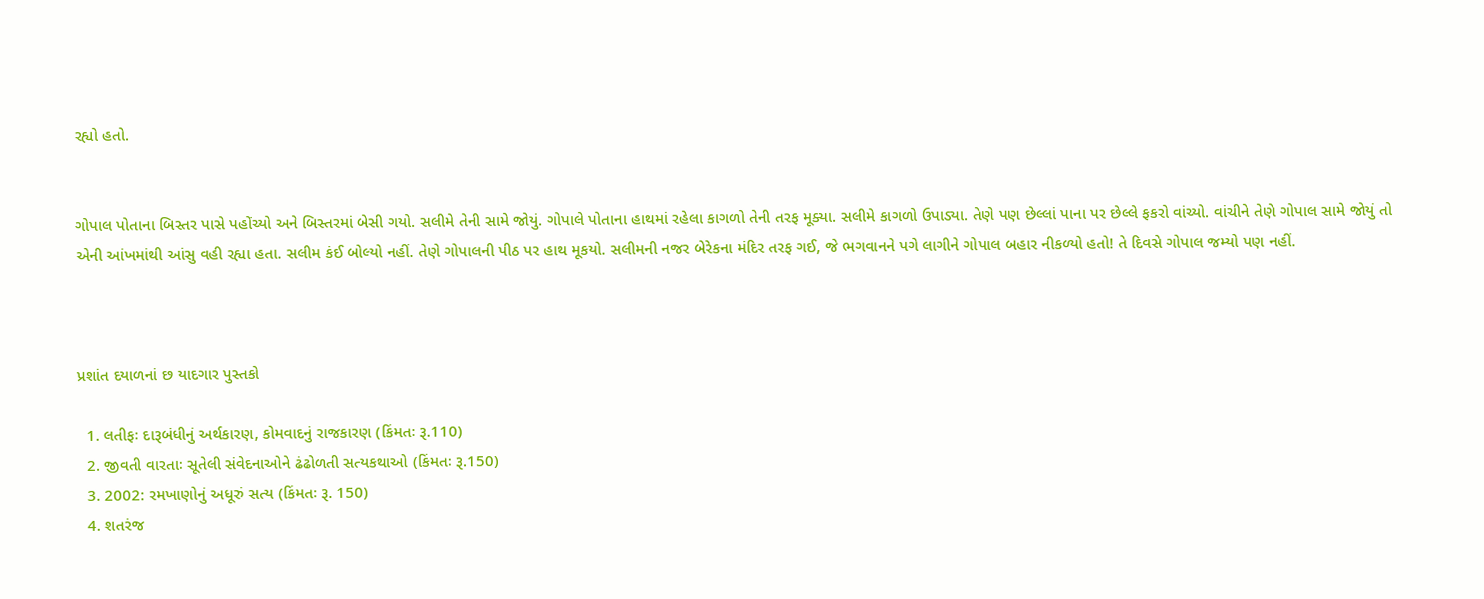રહ્યો હતો.


ગોપાલ પોતાના બિસ્તર પાસે પહોંચ્યો અને બિસ્તરમાં બેસી ગયો. સલીમે તેની સામે જોયું. ગોપાલે પોતાના હાથમાં રહેલા કાગળો તેની તરફ મૂક્યા. સલીમે કાગળો ઉપાડ્યા. તેણે પણ છેલ્લાં પાના પર છેલ્લે ફકરો વાંચ્યો. વાંચીને તેણે ગોપાલ સામે જોયું તો એની આંખમાંથી આંસુ વહી રહ્યા હતા. સલીમ કંઈ બોલ્યો નહીં. તેણે ગોપાલની પીઠ પર હાથ મૂકયો. સલીમની નજર બેરેકના મંદિર તરફ ગઈ, જે ભગવાનને પગે લાગીને ગોપાલ બહાર નીકળ્યો હતો! તે દિવસે ગોપાલ જમ્યો પણ નહીં.



પ્રશાંત દયાળનાં છ યાદગાર પુસ્તકો

  1. લતીફઃ દારૂબંધીનું અર્થકારણ, કોમવાદનું રાજકારણ (કિંમતઃ રૂ.110)
  2. જીવતી વારતાઃ સૂતેલી સંવેદનાઓને ઢંઢોળતી સત્યકથાઓ (કિંમતઃ રૂ.150)
  3. 2002: રમખાણોનું અધૂરું સત્ય (કિંમતઃ રૂ. 150)
  4. શતરંજ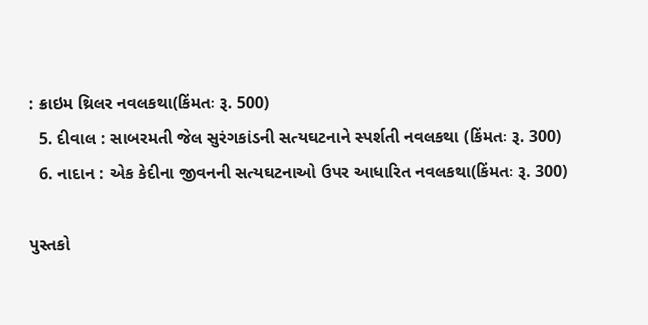: ક્રાઇમ થ્રિલર નવલકથા(કિંમતઃ રૂ. 500)
  5. દીવાલ : સાબરમતી જેલ સુરંગકાંડની સત્યઘટનાને સ્પર્શતી નવલકથા (કિંમતઃ રૂ. 300)
  6. નાદાન : એક કેદીના જીવનની સત્યઘટનાઓ ઉપર આધારિત નવલકથા(કિંમતઃ રૂ. 300)

પુસ્તકો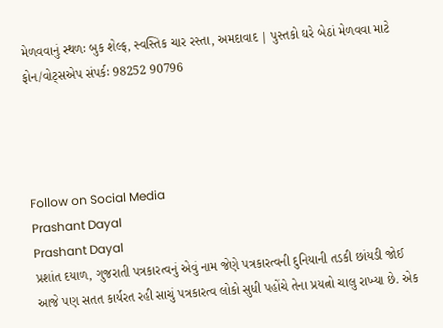મેળવવાનું સ્થળઃ બુક શેલ્ફ, સ્વસ્તિક ચાર રસ્તા, અમદાવાદ | પુસ્તકો ઘરે બેઠાં મેળવવા માટે ફોન/વોટ્સએપ સંપર્કઃ 98252 90796




Follow on Social Media
Prashant Dayal
Prashant Dayal
પ્રશાંત દયાળ, ગુજરાતી પત્રકારત્વનું એવું નામ જેણે પત્રકારત્વની દુનિયાની તડકી છાંયડી જોઈ આજે પણ સતત કાર્યરત રહી સાચું પત્રકારત્વ લોકો સુધી પહોંચે તેના પ્રયત્નો ચાલુ રાખ્યા છે. એક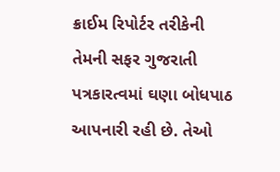ક્રાઈમ રિપોર્ટર તરીકેની તેમની સફર ગુજરાતી પત્રકારત્વમાં ઘણા બોધપાઠ આપનારી રહી છે. તેઓ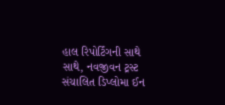હાલ રિપોર્ટિંગની સાથે સાથે, નવજીવન ટ્રસ્ટ સંચાલિત ડિપ્લોમા ઈન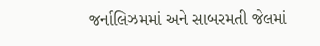જર્નાલિઝમમાં અને સાબરમતી જેલમાં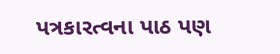પત્રકારત્વના પાઠ પણ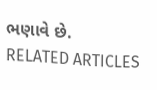ભણાવે છે.
RELATED ARTICLES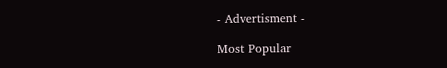- Advertisment -

Most Popular